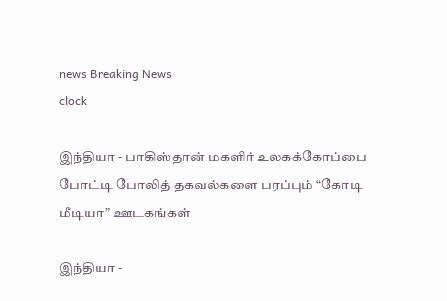news Breaking News
clock

இந்தியா - பாகிஸ்தான் மகளிர் உலகக்கோப்பை போட்டி போலித் தகவல்களை பரப்பும் “கோடி மீடியா” ஊடகங்கள்

இந்தியா -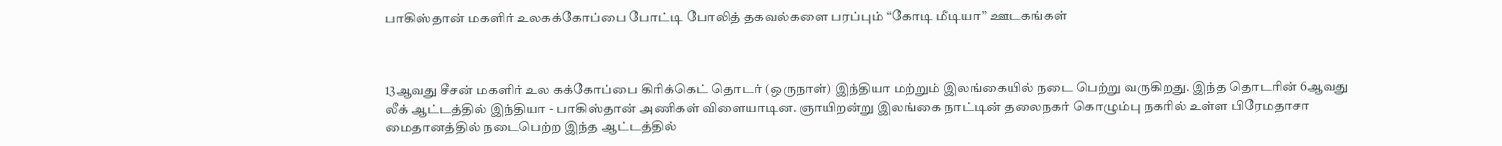பாகிஸ்தான் மகளிர் உலகக்கோப்பை போட்டி போலித் தகவல்களை பரப்பும் “கோடி மீடியா” ஊடகங்கள்



13ஆவது சீசன் மகளிர் உல கக்கோப்பை கிரிக்கெட் தொடர் (ஒருநாள்) இந்தியா மற்றும் இலங்கையில் நடை பெற்று வருகிறது. இந்த தொடரின் 6ஆவது லீக் ஆட்டத்தில் இந்தியா - பாகிஸ்தான் அணிகள் விளையாடின. ஞாயிறன்று இலங்கை நாட்டின் தலைநகர் கொழும்பு நகரில் உள்ள பிரேமதாசா மைதானத்தில் நடைபெற்ற இந்த ஆட்டத்தில்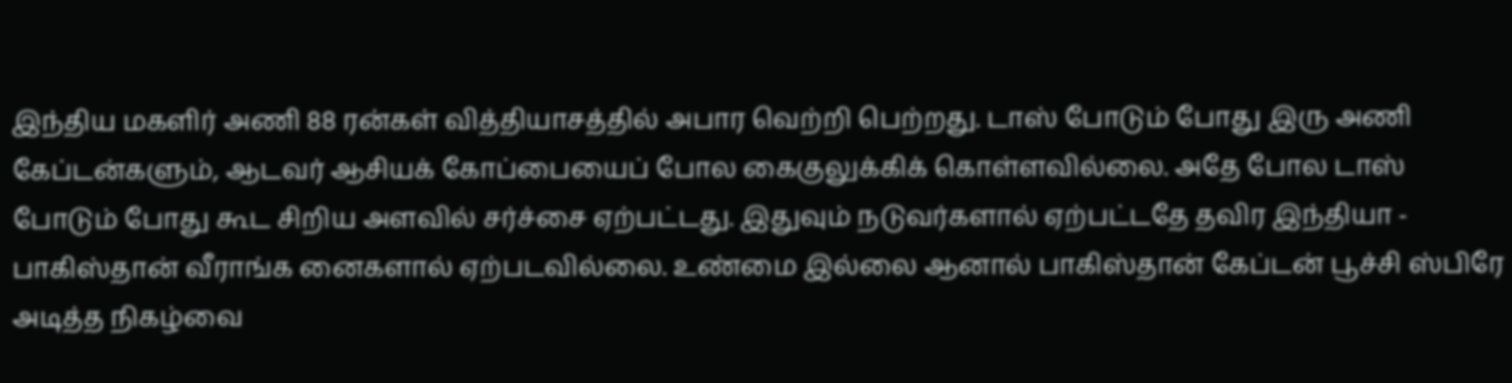இந்திய மகளிர் அணி 88 ரன்கள் வித்தியாசத்தில் அபார வெற்றி பெற்றது. டாஸ் போடும் போது இரு அணி கேப்டன்களும், ஆடவர் ஆசியக் கோப்பையைப் போல கைகுலுக்கிக் கொள்ளவில்லை. அதே போல டாஸ் போடும் போது கூட சிறிய அளவில் சர்ச்சை ஏற்பட்டது. இதுவும் நடுவர்களால் ஏற்பட்டதே தவிர இந்தியா - பாகிஸ்தான் வீராங்க னைகளால் ஏற்படவில்லை. உண்மை இல்லை ஆனால் பாகிஸ்தான் கேப்டன் பூச்சி ஸ்பிரே அடித்த நிகழ்வை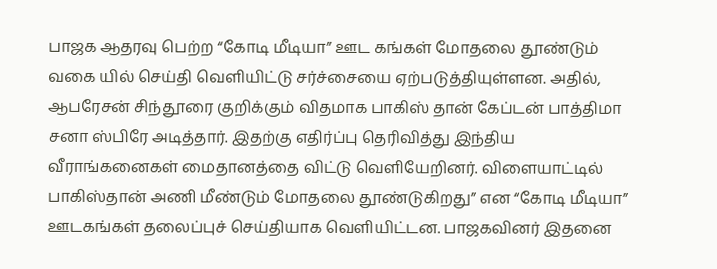பாஜக ஆதரவு பெற்ற “கோடி மீடியா” ஊட கங்கள் மோதலை தூண்டும் வகை யில் செய்தி வெளியிட்டு சர்ச்சையை ஏற்படுத்தியுள்ளன. அதில், ஆபரேசன் சிந்தூரை குறிக்கும் விதமாக பாகிஸ் தான் கேப்டன் பாத்திமா சனா ஸ்பிரே அடித்தார். இதற்கு எதிர்ப்பு தெரிவித்து இந்திய வீராங்கனைகள் மைதானத்தை விட்டு வெளியேறினர். விளையாட்டில் பாகிஸ்தான் அணி மீண்டும் மோதலை தூண்டுகிறது” என “கோடி மீடியா” ஊடகங்கள் தலைப்புச் செய்தியாக வெளியிட்டன. பாஜகவினர் இதனை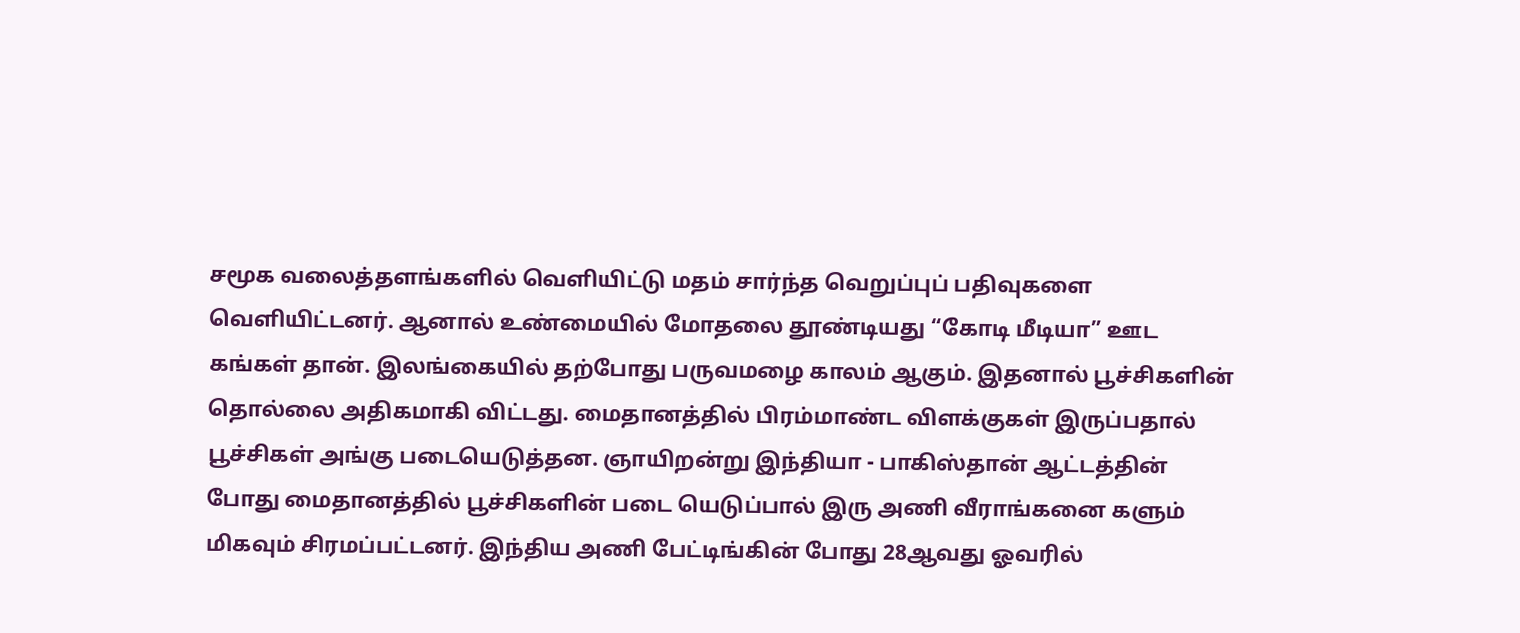சமூக வலைத்தளங்களில் வெளியிட்டு மதம் சார்ந்த வெறுப்புப் பதிவுகளை வெளியிட்டனர். ஆனால் உண்மையில் மோதலை தூண்டியது “கோடி மீடியா” ஊட கங்கள் தான். இலங்கையில் தற்போது பருவமழை காலம் ஆகும். இதனால் பூச்சிகளின் தொல்லை அதிகமாகி விட்டது. மைதானத்தில் பிரம்மாண்ட விளக்குகள் இருப்பதால் பூச்சிகள் அங்கு படையெடுத்தன. ஞாயிறன்று இந்தியா - பாகிஸ்தான் ஆட்டத்தின் போது மைதானத்தில் பூச்சிகளின் படை யெடுப்பால் இரு அணி வீராங்கனை களும் மிகவும் சிரமப்பட்டனர். இந்திய அணி பேட்டிங்கின் போது 28ஆவது ஓவரில்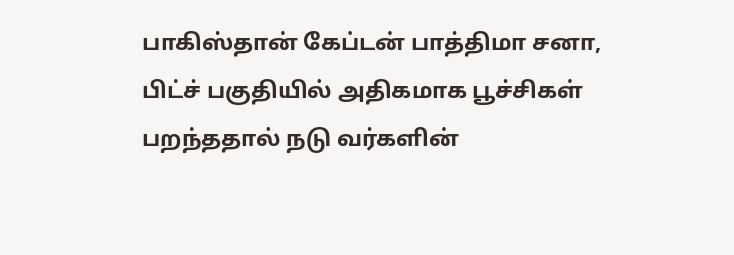பாகிஸ்தான் கேப்டன் பாத்திமா சனா, பிட்ச் பகுதியில் அதிகமாக பூச்சிகள் பறந்ததால் நடு வர்களின்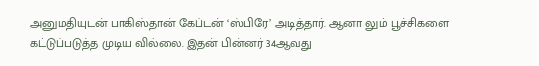அனுமதியுடன் பாகிஸ்தான் கேப்டன் ‘ஸ்பிரே’ அடித்தார். ஆனா லும் பூச்சிகளை கட்டுப்படுத்த முடிய வில்லை. இதன் பின்னர் 34ஆவது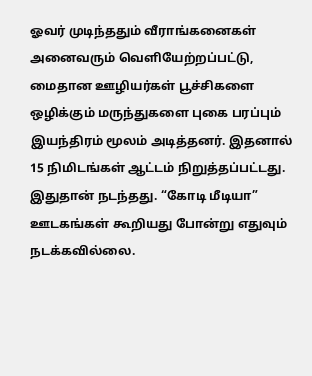ஓவர் முடிந்ததும் வீராங்கனைகள் அனைவரும் வெளியேற்றப்பட்டு, மைதான ஊழியர்கள் பூச்சிகளை ஒழிக்கும் மருந்துகளை புகை பரப்பும் இயந்திரம் மூலம் அடித்தனர். இதனால் 15 நிமிடங்கள் ஆட்டம் நிறுத்தப்பட்டது. இதுதான் நடந்தது. “கோடி மீடியா” ஊடகங்கள் கூறியது போன்று எதுவும் நடக்கவில்லை.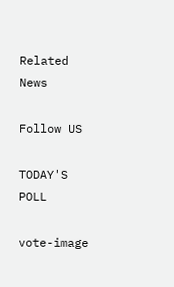Related News

Follow US

TODAY'S POLL

vote-image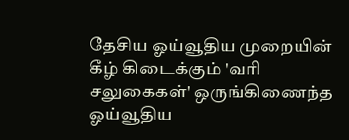தேசிய ஓய்வூதிய முறையின் கீழ் கிடைக்கும் 'வரி சலுகைகள்' ஒருங்கிணைந்த ஓய்வூதிய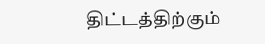திட்டத்திற்கும்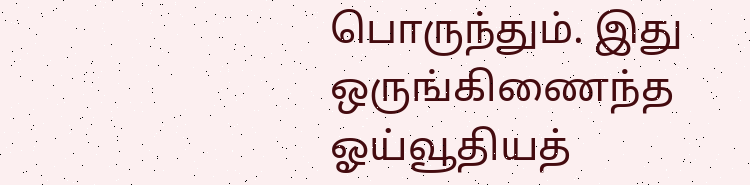பொருந்தும். இது ஒருங்கிணைந்த ஓய்வூதியத்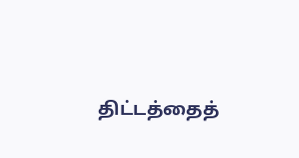திட்டத்தைத்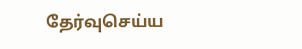தேர்வுசெய்ய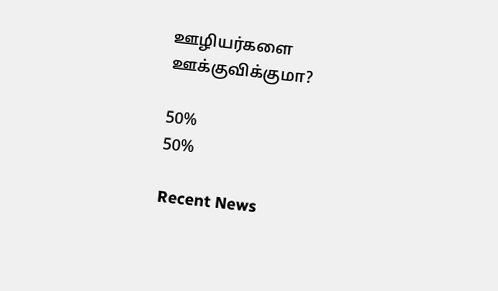ஊழியர்களை ஊக்குவிக்குமா?

50%
50%

Recent News